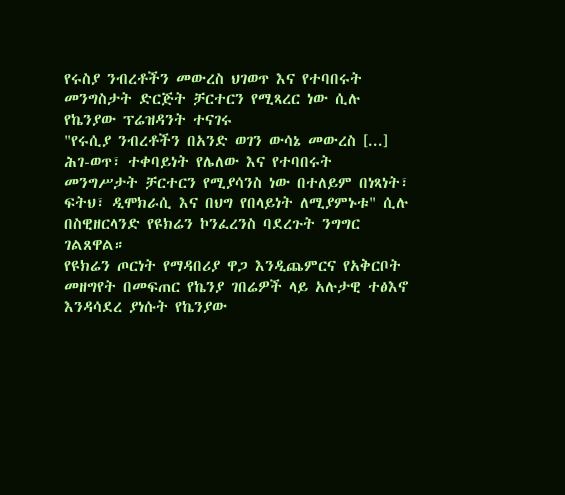የሩስያ ንብረቶችን መውረስ ህገወጥ እና የተባበሩት መንግስታት ድርጅት ቻርተርን የሚጻረር ነው ሲሉ የኬንያው ፕሬዝዳንት ተናገሩ
"የሩሲያ ንብረቶችን በአንድ ወገን ውሳኔ መውረስ [...] ሕገ-ወጥ፣ ተቀባይነት የሌለው እና የተባበሩት መንግሥታት ቻርተርን የሚያሳንስ ነው በተለይም በነጻነት፣ ፍትህ፣ ዲሞክራሲ እና በህግ የበላይነት ለሚያምኑቱ" ሲሉ በስዊዘርላንድ የዩክሬን ኮንፈረንስ ባደረጉት ንግግር ገልጸዋል።
የዩክሬን ጦርነት የማዳበሪያ ዋጋ እንዲጨምርና የአቅርቦት መዘግየት በመፍጠር የኬንያ ገበሬዎች ላይ አሉታዊ ተፅእኖ እንዳሳደረ ያነሱት የኬንያው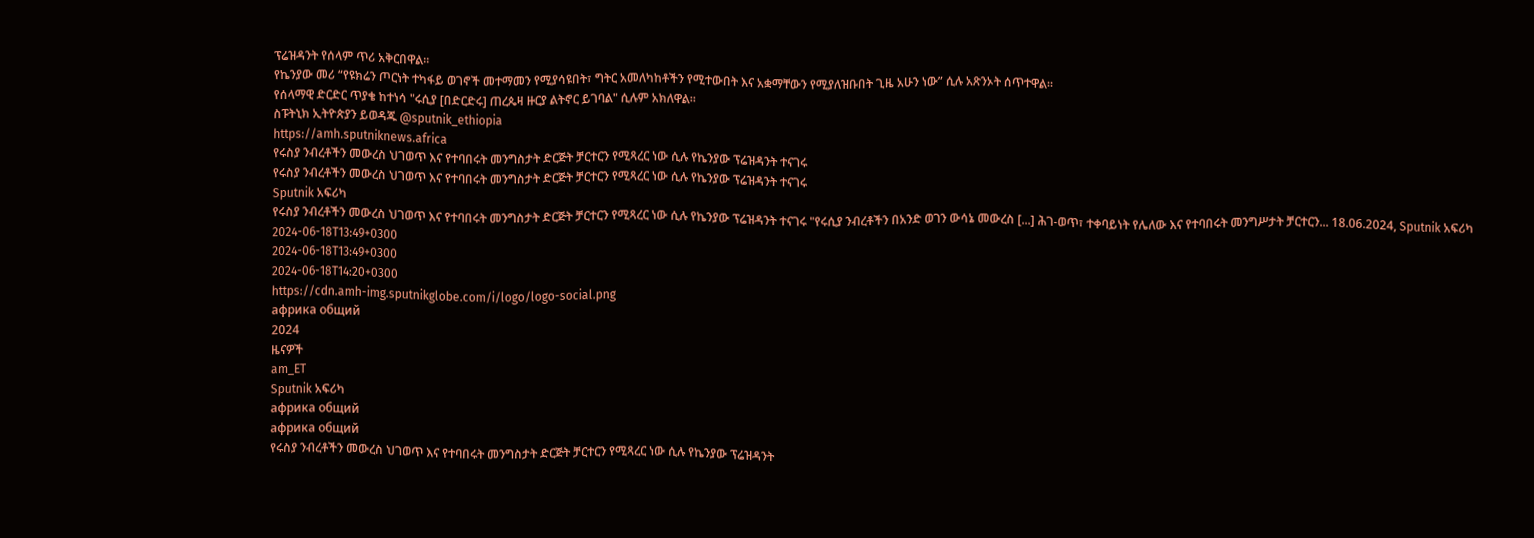ፕሬዝዳንት የሰላም ጥሪ አቅርበዋል።
የኬንያው መሪ “የዩክሬን ጦርነት ተካፋይ ወገኖች መተማመን የሚያሳዩበት፣ ግትር አመለካከቶችን የሚተውበት እና አቋማቸውን የሚያለዝቡበት ጊዜ አሁን ነው” ሲሉ አጽንኦት ሰጥተዋል።
የሰላማዊ ድርድር ጥያቄ ከተነሳ "ሩሲያ [በድርድሩ] ጠረጴዛ ዙርያ ልትኖር ይገባል" ሲሉም አክለዋል።
ስፑትኒክ ኢትዮጵያን ይወዳጁ @sputnik_ethiopia
https://amh.sputniknews.africa
የሩስያ ንብረቶችን መውረስ ህገወጥ እና የተባበሩት መንግስታት ድርጅት ቻርተርን የሚጻረር ነው ሲሉ የኬንያው ፕሬዝዳንት ተናገሩ
የሩስያ ንብረቶችን መውረስ ህገወጥ እና የተባበሩት መንግስታት ድርጅት ቻርተርን የሚጻረር ነው ሲሉ የኬንያው ፕሬዝዳንት ተናገሩ
Sputnik አፍሪካ
የሩስያ ንብረቶችን መውረስ ህገወጥ እና የተባበሩት መንግስታት ድርጅት ቻርተርን የሚጻረር ነው ሲሉ የኬንያው ፕሬዝዳንት ተናገሩ "የሩሲያ ንብረቶችን በአንድ ወገን ውሳኔ መውረስ [...] ሕገ-ወጥ፣ ተቀባይነት የሌለው እና የተባበሩት መንግሥታት ቻርተርን... 18.06.2024, Sputnik አፍሪካ
2024-06-18T13:49+0300
2024-06-18T13:49+0300
2024-06-18T14:20+0300
https://cdn.amh-img.sputnikglobe.com/i/logo/logo-social.png
африка общий
2024
ዜናዎች
am_ET
Sputnik አፍሪካ
африка общий
африка общий
የሩስያ ንብረቶችን መውረስ ህገወጥ እና የተባበሩት መንግስታት ድርጅት ቻርተርን የሚጻረር ነው ሲሉ የኬንያው ፕሬዝዳንት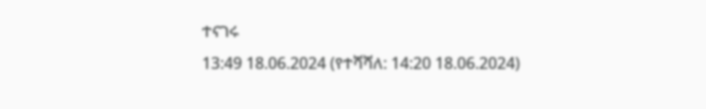ተናገሩ
13:49 18.06.2024 (የተሻሻለ: 14:20 18.06.2024)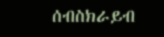ሰብስክራይብ